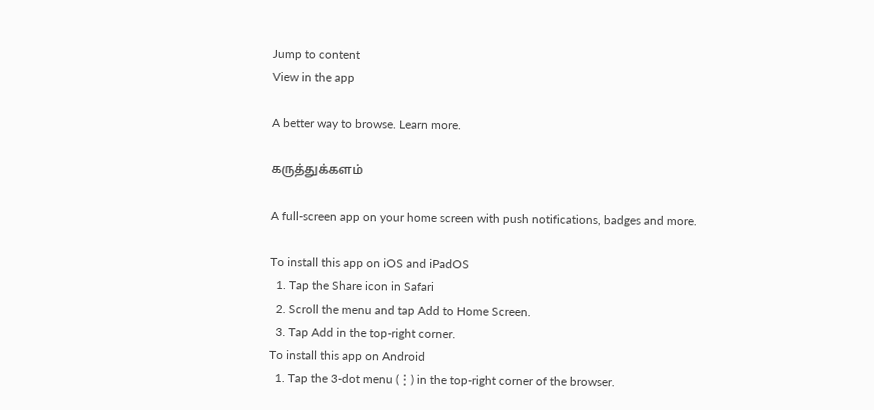Jump to content
View in the app

A better way to browse. Learn more.

கருத்துக்களம்

A full-screen app on your home screen with push notifications, badges and more.

To install this app on iOS and iPadOS
  1. Tap the Share icon in Safari
  2. Scroll the menu and tap Add to Home Screen.
  3. Tap Add in the top-right corner.
To install this app on Android
  1. Tap the 3-dot menu (⋮) in the top-right corner of the browser.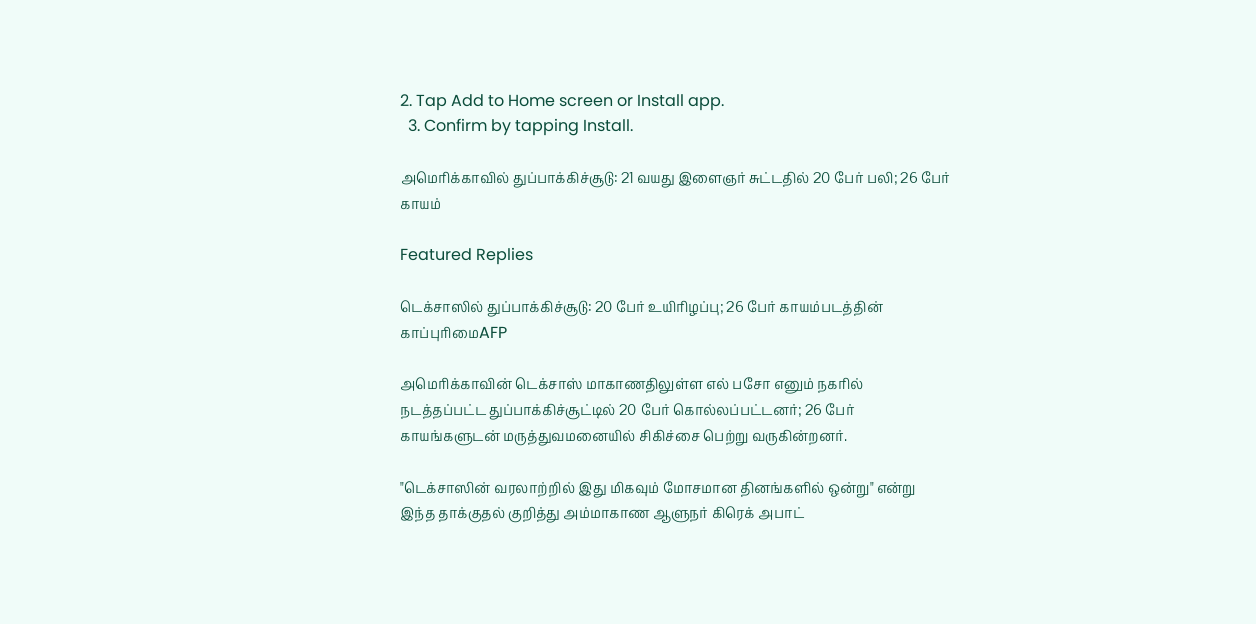2. Tap Add to Home screen or Install app.
  3. Confirm by tapping Install.

அமெரிக்காவில் துப்பாக்கிச்சூடு: 21 வயது இளைஞர் சுட்டதில் 20 பேர் பலி; 26 பேர் காயம்

Featured Replies

டெக்சாஸில் துப்பாக்கிச்சூடு: 20 பேர் உயிரிழப்பு; 26 பேர் காயம்படத்தின் காப்புரிமைAFP

அமெரிக்காவின் டெக்சாஸ் மாகாணதிலுள்ள எல் பசோ எனும் நகரில் நடத்தப்பட்ட துப்பாக்கிச்சூட்டில் 20 பேர் கொல்லப்பட்டனர்; 26 பேர் காயங்களுடன் மருத்துவமனையில் சிகிச்சை பெற்று வருகின்றனர்.

"டெக்சாஸின் வரலாற்றில் இது மிகவும் மோசமான தினங்களில் ஒன்று" என்று இந்த தாக்குதல் குறித்து அம்மாகாண ஆளுநர் கிரெக் அபாட்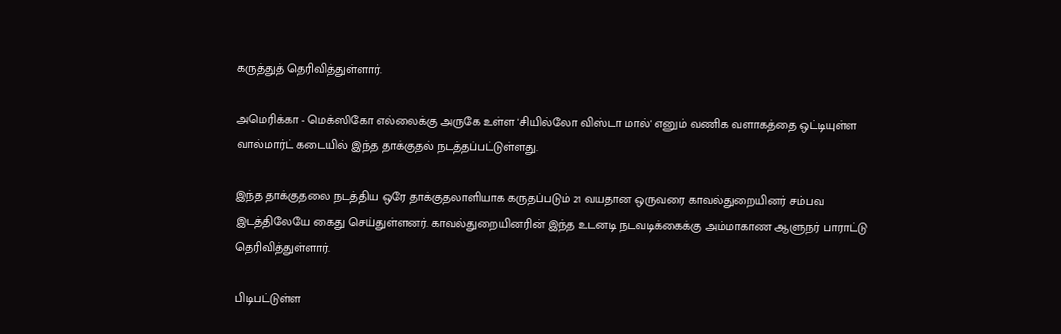கருத்துத் தெரிவித்துள்ளார்.

அமெரிக்கா - மெக்ஸிகோ எல்லைக்கு அருகே உள்ள 'சியில்லோ விஸ்டா மால்' எனும் வணிக வளாகத்தை ஒட்டியுள்ள வால்மார்ட் கடையில் இந்த தாக்குதல் நடத்தப்பட்டுள்ளது.

இந்த தாக்குதலை நடத்திய ஒரே தாக்குதலாளியாக கருதப்படும் 21 வயதான ஒருவரை காவல்துறையினர் சம்பவ இடத்திலேயே கைது செய்துள்ளனர். காவல்துறையினரின் இந்த உடனடி நடவடிக்கைக்கு அம்மாகாண ஆளுநர் பாராட்டு தெரிவித்துள்ளார்.

பிடிபட்டுள்ள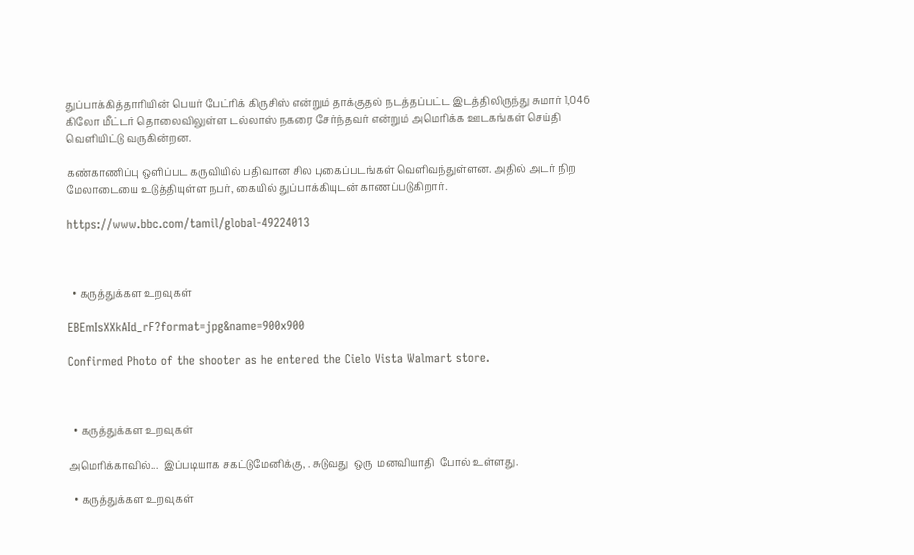துப்பாக்கித்தாரியின் பெயர் பேட்ரிக் கிருசிஸ் என்றும் தாக்குதல் நடத்தப்பட்ட இடத்திலிருந்து சுமார் 1,046 கிலோ மீட்டர் தொலைவிலுள்ள டல்லாஸ் நகரை சேர்ந்தவர் என்றும் அமெரிக்க ஊடகங்கள் செய்தி வெளியிட்டு வருகின்றன.

கண்காணிப்பு ஒளிப்பட கருவியில் பதிவான சில புகைப்படங்கள் வெளிவந்துள்ளன. அதில் அடர் நிற மேலாடையை உடுத்தியுள்ள நபர், கையில் துப்பாக்கியுடன் காணப்படுகிறார்.

https://www.bbc.com/tamil/global-49224013



  • கருத்துக்கள உறவுகள்

EBEmIsXXkAId_rF?format=jpg&name=900x900

Confirmed Photo of the shooter as he entered the Cielo Vista Walmart store.



  • கருத்துக்கள உறவுகள்

அமெரிக்காவில்...  இப்படியாக சகட்டுமேனிக்கு, . சுடுவது  ஒரு  மனவியாதி  போல் உள்ளது.

  • கருத்துக்கள உறவுகள்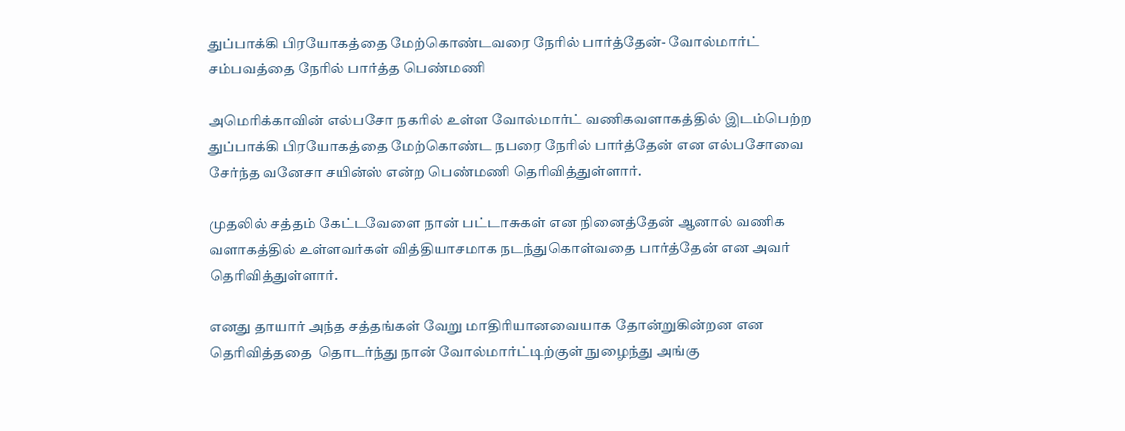துப்பாக்கி பிரயோகத்தை மேற்கொண்டவரை நேரில் பார்த்தேன்- வோல்மார்ட் சம்பவத்தை நேரில் பார்த்த பெண்மணி

அமெரிக்காவின் எல்பசோ நகரில் உள்ள வோல்மார்ட் வணிகவளாகத்தில் இடம்பெற்ற துப்பாக்கி பிரயோகத்தை மேற்கொண்ட நபரை நேரில் பார்த்தேன் என எல்பசோவை சேர்ந்த வனேசா சயின்ஸ் என்ற பெண்மணி தெரிவித்துள்ளார்.

முதலில் சத்தம் கேட்டவேளை நான் பட்டாசுகள் என நினைத்தேன் ஆனால் வணிக வளாகத்தில் உள்ளவர்கள் வித்தியாசமாக நடந்துகொள்வதை பார்த்தேன் என அவர் தெரிவித்துள்ளார்.

எனது தாயார் அந்த சத்தங்கள் வேறு மாதிரியானவையாக தோன்றுகின்றன என தெரிவித்ததை  தொடர்ந்து நான் வோல்மார்ட்டிற்குள் நுழைந்து அங்கு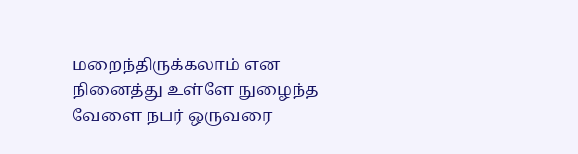மறைந்திருக்கலாம் என நினைத்து உள்ளே நுழைந்த வேளை நபர் ஒருவரை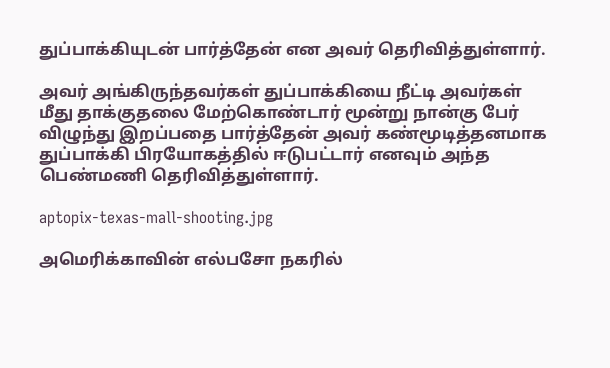துப்பாக்கியுடன் பார்த்தேன் என அவர் தெரிவித்துள்ளார்.

அவர் அங்கிருந்தவர்கள் துப்பாக்கியை நீட்டி அவர்கள் மீது தாக்குதலை மேற்கொண்டார் மூன்று நான்கு பேர் விழுந்து இறப்பதை பார்த்தேன் அவர் கண்மூடித்தனமாக துப்பாக்கி பிரயோகத்தில் ஈடுபட்டார் எனவும் அந்த பெண்மணி தெரிவித்துள்ளார்.

aptopix-texas-mall-shooting.jpg

அமெரிக்காவின் எல்பசோ நகரில்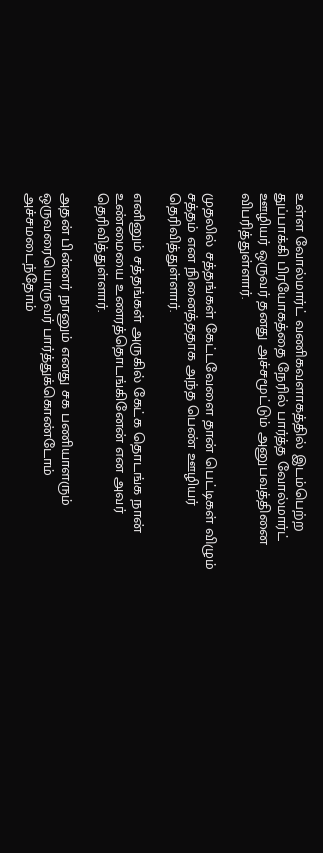உள்ள வோல்மார்ட் வணிகவளாகத்தில் இடம்பெற்ற துப்பாக்கி பிரயோகத்தை நேரில் பார்த்த வோல்மார்ட் ஊழியர் ஒருவர் தனது அச்சமூட்டும் அனுபவத்தினை விபரித்துள்ளார்.

முதலில் சத்தங்கள் கேட்டவேளை தான் பெட்டிகள் விழும் சத்தம் என நினைத்ததாக அந்த பெண் ஊழியர் தெரிவித்துள்ளார்.

எனினும் சத்தங்கள் அருகில் கேட்க தொடங்க நான் உண்மையை உணரத்தொடங்கினேன் என அவர் தெரிவித்துள்ளார்.

அதன் பின்னர் நானும் எனது சக பணியாளரும் ஒருவரையொருவர் பார்த்துக்கொண்டோம் அச்சமடைந்தோம்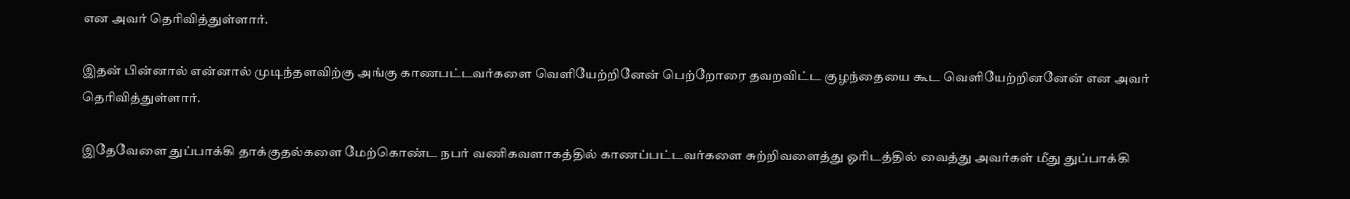என அவர் தெரிவித்துள்ளார்.

இதன் பின்னால் என்னால் முடிந்தளவிற்கு அங்கு காணபட்டவர்களை வெளியேற்றினேன் பெற்றோரை தவறவிட்ட குழந்தையை கூட வெளியேற்றினனேன் என அவர் தெரிவித்துள்ளார்.

இதேவேளை துப்பாக்கி தாக்குதல்களை மேற்கொண்ட நபர் வணிகவளாகத்தில் காணப்பட்டவர்களை சுற்றிவளைத்து ஓரிடத்தில் வைத்து அவர்கள் மீது துப்பாக்கி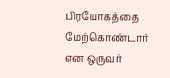பிரயோகத்தை மேற்கொண்டார் என ஒருவர்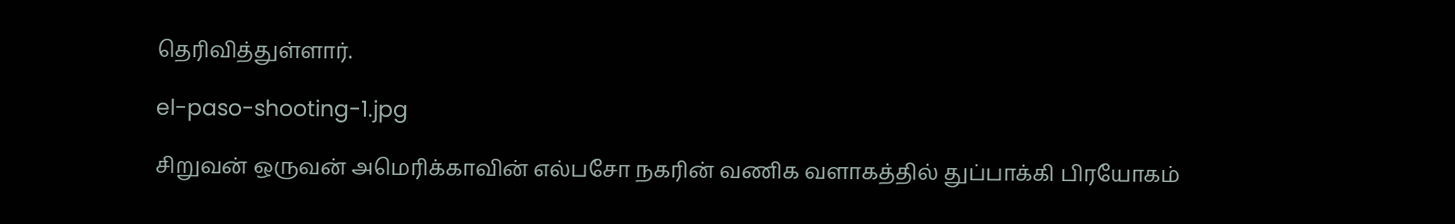தெரிவித்துள்ளார்.

el-paso-shooting-1.jpg

சிறுவன் ஒருவன் அமெரிக்காவின் எல்பசோ நகரின் வணிக வளாகத்தில் துப்பாக்கி பிரயோகம்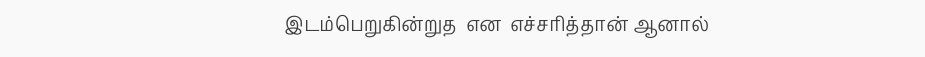இடம்பெறுகின்றுத  என  எச்சரித்தான் ஆனால்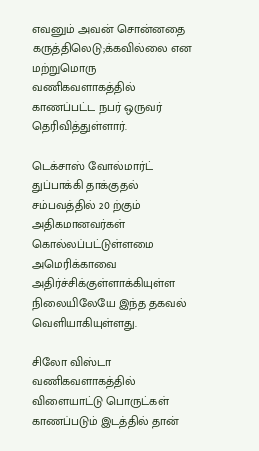எவனும் அவன் சொன்னதை கருத்திலெடு;க்கவில்லை என மற்றுமொரு வணிகவளாகத்தில் காணப்பட்ட நபர் ஒருவர்  தெரிவித்துள்ளார்.

டெக்சாஸ் வோல்மார்ட் துப்பாக்கி தாக்குதல் சம்பவத்தில் 20 ற்கும் அதிகமானவர்கள் கொல்லப்பட்டுள்ளமை அமெரிக்காவை அதிர்ச்சிக்குள்ளாக்கியுள்ள நிலையிலேயே இந்த தகவல் வெளியாகியுள்ளது.

சிலோ விஸ்டா வணிகவளாகத்தில் விளையாட்டு பொருட்கள் காணப்படும் இடத்தில் தான்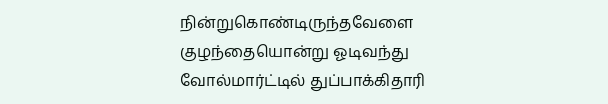நின்றுகொண்டிருந்தவேளை குழந்தையொன்று ஓடிவந்து வோல்மார்ட்டில் துப்பாக்கிதாரி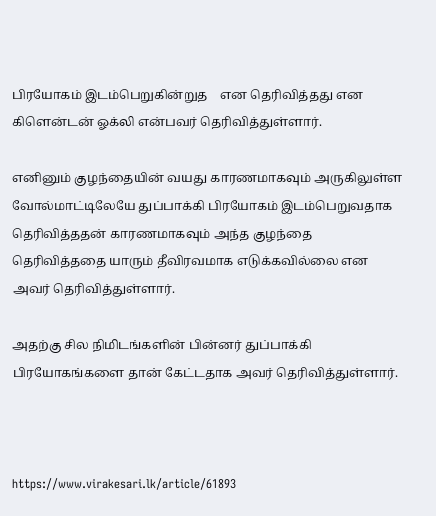பிரயோகம் இடம்பெறுகின்றுத    என தெரிவித்தது என கிளென்டன் ஓக்லி என்பவர் தெரிவித்துள்ளார்.

எனினும் குழந்தையின் வயது காரணமாகவும் அருகிலுள்ள வோல்மாட்டிலேயே துப்பாக்கி பிரயோகம் இடம்பெறுவதாக தெரிவித்ததன் காரணமாகவும் அந்த குழந்தை தெரிவித்ததை யாரும் தீவிரவமாக எடுக்கவில்லை என அவர் தெரிவித்துள்ளார்.

அதற்கு சில நிமிடங்களின் பின்னர் துப்பாக்கி பிரயோகங்களை தான் கேட்டதாக அவர் தெரிவித்துள்ளார்.



https://www.virakesari.lk/article/61893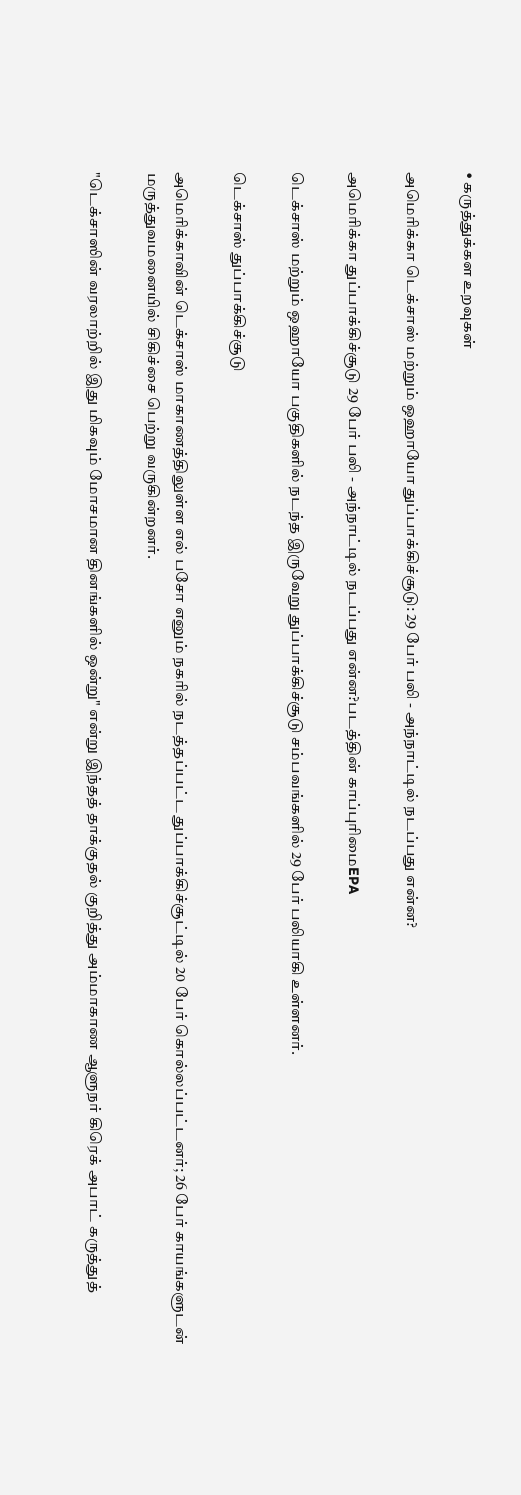• கருத்துக்கள உறவுகள்

அமெரிக்கா டெக்சாஸ் மற்றும் ஒஹாயோ துப்பாக்கிச்சூடு: 29 பேர் பலி - அந்நாட்டில் நடப்பது என்ன?

அமெரிக்கா துப்பாக்கிச்சூடு 29 பேர் பலி - அந்நாட்டில் நடப்பது என்ன?படத்தின் காப்புரிமைEPA

டெக்சாஸ் மற்றும் ஒஹாயோ பகுதிகளில் நடந்த இருவேறு துப்பாக்கிச்சூடு சம்பவங்களில் 29 பேர் பலியாகி உள்ளனர்.

டெக்சாஸ் துப்பாக்கிச்சூடு

அமெரிக்காவின் டெக்சாஸ் மாகாணத்திலுள்ள எல் பசோ எனும் நகரில் நடத்தப்பட்ட துப்பாக்கிச்சூட்டில் 20 பேர் கொல்லப்பட்டனர்; 26 பேர் காயங்களுடன் மருத்துவமனையில் சிகிச்சை பெற்று வருகின்றனர்.

"டெக்சாஸின் வரலாற்றில் இது மிகவும் மோசமான தினங்களில் ஒன்று" என்று இந்தத் தாக்குதல் குறித்து அம்மாகாண ஆளுநர் கிரெக் அபாட் கருத்துத்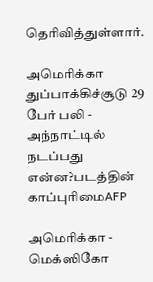தெரிவித்துள்ளார்.

அமெரிக்கா துப்பாக்கிச்சூடு 29 பேர் பலி - அந்நாட்டில் நடப்பது என்ன?படத்தின் காப்புரிமைAFP

அமெரிக்கா - மெக்ஸிகோ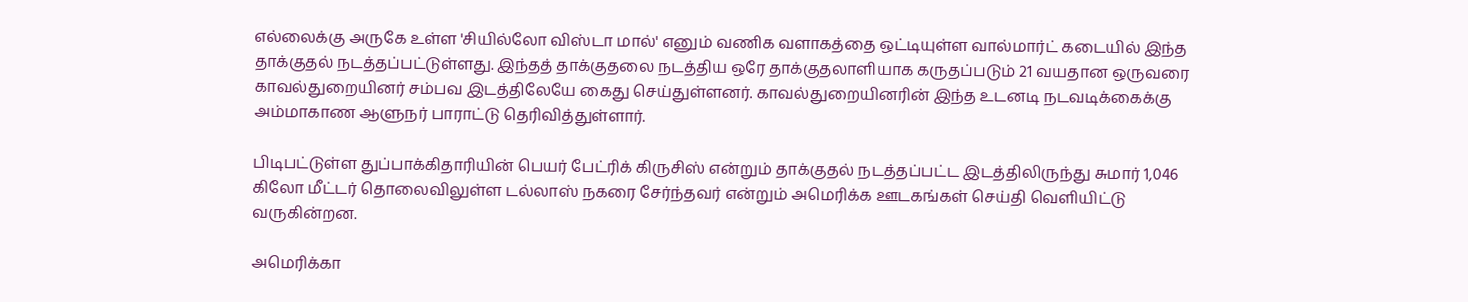எல்லைக்கு அருகே உள்ள 'சியில்லோ விஸ்டா மால்' எனும் வணிக வளாகத்தை ஒட்டியுள்ள வால்மார்ட் கடையில் இந்த தாக்குதல் நடத்தப்பட்டுள்ளது. இந்தத் தாக்குதலை நடத்திய ஒரே தாக்குதலாளியாக கருதப்படும் 21 வயதான ஒருவரை காவல்துறையினர் சம்பவ இடத்திலேயே கைது செய்துள்ளனர். காவல்துறையினரின் இந்த உடனடி நடவடிக்கைக்கு அம்மாகாண ஆளுநர் பாராட்டு தெரிவித்துள்ளார்.

பிடிபட்டுள்ள துப்பாக்கிதாரியின் பெயர் பேட்ரிக் கிருசிஸ் என்றும் தாக்குதல் நடத்தப்பட்ட இடத்திலிருந்து சுமார் 1,046 கிலோ மீட்டர் தொலைவிலுள்ள டல்லாஸ் நகரை சேர்ந்தவர் என்றும் அமெரிக்க ஊடகங்கள் செய்தி வெளியிட்டு வருகின்றன.

அமெரிக்கா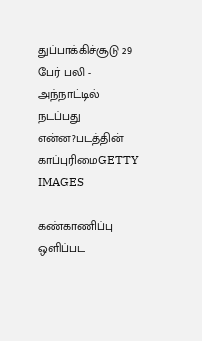துப்பாக்கிச்சூடு 29 பேர் பலி - அந்நாட்டில் நடப்பது என்ன?படத்தின் காப்புரிமைGETTY IMAGES

கண்காணிப்பு ஒளிப்பட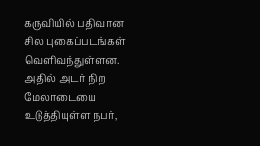கருவியில் பதிவான சில புகைப்படங்கள் வெளிவந்துள்ளன. அதில் அடர் நிற மேலாடையை உடுத்தியுள்ள நபர்,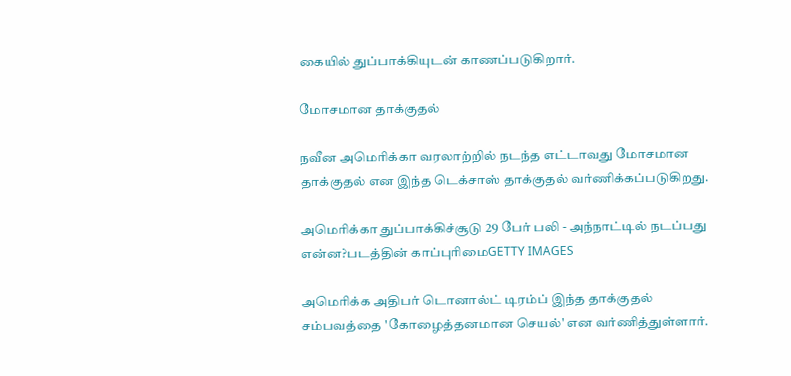கையில் துப்பாக்கியுடன் காணப்படுகிறார்.

மோசமான தாக்குதல்

நவீன அமெரிக்கா வரலாற்றில் நடந்த எட்டாவது மோசமான தாக்குதல் என இந்த டெக்சாஸ் தாக்குதல் வர்ணிக்கப்படுகிறது.

அமெரிக்கா துப்பாக்கிச்சூடு 29 பேர் பலி - அந்நாட்டில் நடப்பது என்ன?படத்தின் காப்புரிமைGETTY IMAGES

அமெரிக்க அதிபர் டொனால்ட் டிரம்ப் இந்த தாக்குதல் சம்பவத்தை 'கோழைத்தனமான செயல்' என வர்ணித்துள்ளார்.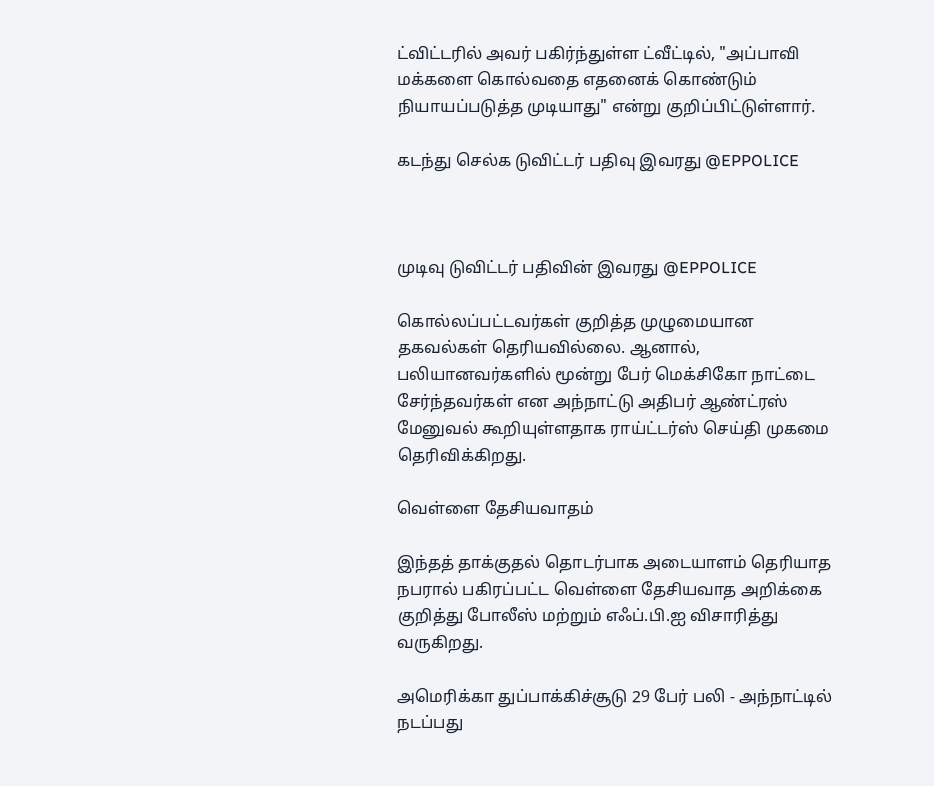ட்விட்டரில் அவர் பகிர்ந்துள்ள ட்வீட்டில், "அப்பாவி மக்களை கொல்வதை எதனைக் கொண்டும் நியாயப்படுத்த முடியாது" என்று குறிப்பிட்டுள்ளார்.

கடந்து செல்க டுவிட்டர் பதிவு இவரது @EPPOLICE



முடிவு டுவிட்டர் பதிவின் இவரது @EPPOLICE

கொல்லப்பட்டவர்கள் குறித்த முழுமையான தகவல்கள் தெரியவில்லை. ஆனால், பலியானவர்களில் மூன்று பேர் மெக்சிகோ நாட்டை சேர்ந்தவர்கள் என அந்நாட்டு அதிபர் ஆண்ட்ரஸ் மேனுவல் கூறியுள்ளதாக ராய்ட்டர்ஸ் செய்தி முகமை தெரிவிக்கிறது.

வெள்ளை தேசியவாதம்

இந்தத் தாக்குதல் தொடர்பாக அடையாளம் தெரியாத நபரால் பகிரப்பட்ட வெள்ளை தேசியவாத அறிக்கை குறித்து போலீஸ் மற்றும் எஃப்.பி.ஐ விசாரித்து வருகிறது.

அமெரிக்கா துப்பாக்கிச்சூடு 29 பேர் பலி - அந்நாட்டில் நடப்பது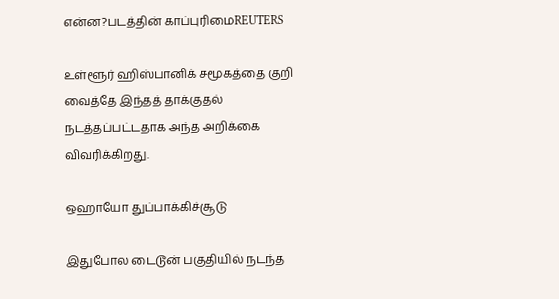என்ன?படத்தின் காப்புரிமைREUTERS

உள்ளூர் ஹிஸ்பானிக் சமூகத்தை குறி வைத்தே இந்தத் தாக்குதல் நடத்தப்பட்டதாக அந்த அறிக்கை விவரிக்கிறது.

ஒஹாயோ துப்பாக்கிச்சூடு

இதுபோல டைடூன் பகுதியில் நடந்த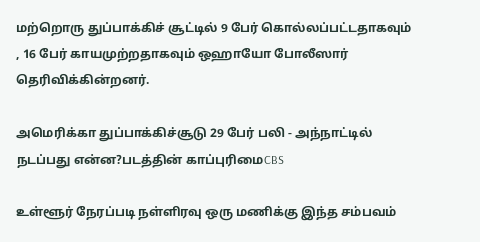மற்றொரு துப்பாக்கிச் சூட்டில் 9 பேர் கொல்லப்பட்டதாகவும் , 16 பேர் காயமுற்றதாகவும் ஒஹாயோ போலீஸார் தெரிவிக்கின்றனர்.

அமெரிக்கா துப்பாக்கிச்சூடு 29 பேர் பலி - அந்நாட்டில் நடப்பது என்ன?படத்தின் காப்புரிமைCBS

உள்ளூர் நேரப்படி நள்ளிரவு ஒரு மணிக்கு இந்த சம்பவம்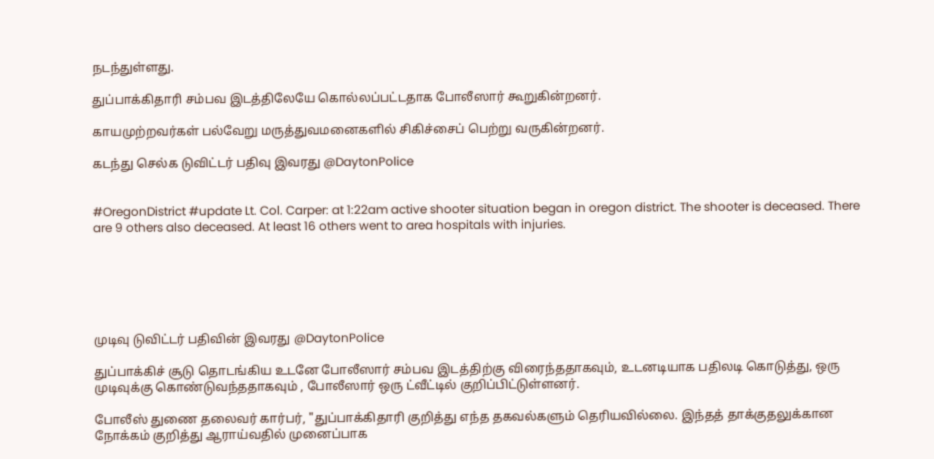நடந்துள்ளது.

துப்பாக்கிதாரி சம்பவ இடத்திலேயே கொல்லப்பட்டதாக போலீஸார் கூறுகின்றனர்.

காயமுற்றவர்கள் பல்வேறு மருத்துவமனைகளில் சிகிச்சைப் பெற்று வருகின்றனர்.

கடந்து செல்க டுவிட்டர் பதிவு இவரது @DaytonPolice


#OregonDistrict #update Lt. Col. Carper: at 1:22am active shooter situation began in oregon district. The shooter is deceased. There are 9 others also deceased. At least 16 others went to area hospitals with injuries.






முடிவு டுவிட்டர் பதிவின் இவரது @DaytonPolice

துப்பாக்கிச் சூடு தொடங்கிய உடனே போலீஸார் சம்பவ இடத்திற்கு விரைந்ததாகவும், உடனடியாக பதிலடி கொடுத்து, ஒரு முடிவுக்கு கொண்டுவந்ததாகவும் , போலீஸார் ஒரு ட்வீட்டில் குறிப்பிட்டுள்ளனர்.

போலீஸ் துணை தலைவர் கார்பர், "துப்பாக்கிதாரி குறித்து எந்த தகவல்களும் தெரியவில்லை. இந்தத் தாக்குதலுக்கான நோக்கம் குறித்து ஆராய்வதில் முனைப்பாக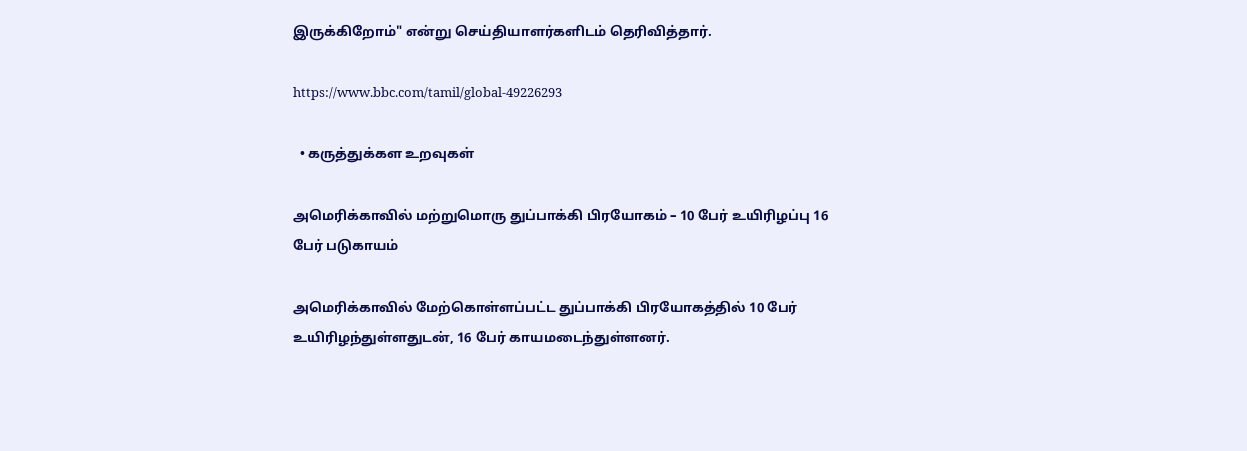இருக்கிறோம்" என்று செய்தியாளர்களிடம் தெரிவித்தார்.

https://www.bbc.com/tamil/global-49226293

  • கருத்துக்கள உறவுகள்

அமெரிக்காவில் மற்றுமொரு துப்பாக்கி பிரயோகம் – 10 பேர் உயிரிழப்பு 16 பேர் படுகாயம்

அமெரிக்காவில் மேற்கொள்ளப்பட்ட துப்பாக்கி பிரயோகத்தில் 10 பேர் உயிரிழந்துள்ளதுடன், 16 பேர் காயமடைந்துள்ளனர்.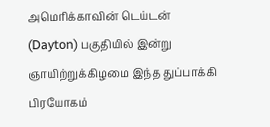அமெரிக்காவின் டெய்டன் (Dayton) பகுதியில் இன்று ஞாயிற்றுக்கிழமை இந்த துப்பாக்கி பிரயோகம்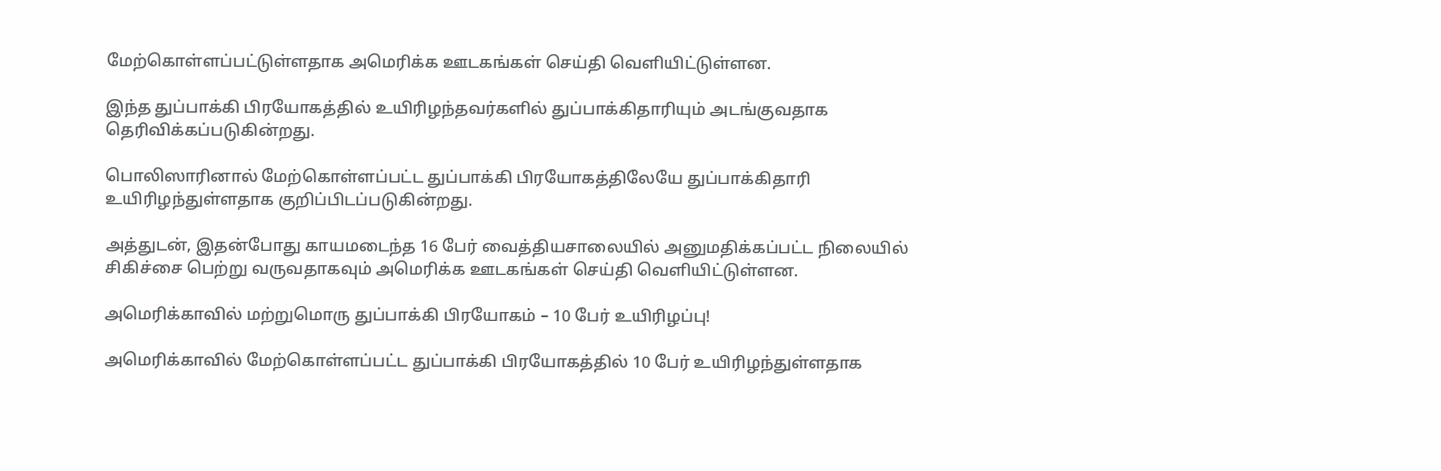மேற்கொள்ளப்பட்டுள்ளதாக அமெரிக்க ஊடகங்கள் செய்தி வெளியிட்டுள்ளன.

இந்த துப்பாக்கி பிரயோகத்தில் உயிரிழந்தவர்களில் துப்பாக்கிதாரியும் அடங்குவதாக தெரிவிக்கப்படுகின்றது.

பொலிஸாரினால் மேற்கொள்ளப்பட்ட துப்பாக்கி பிரயோகத்திலேயே துப்பாக்கிதாரி உயிரிழந்துள்ளதாக குறிப்பிடப்படுகின்றது.

அத்துடன், இதன்போது காயமடைந்த 16 பேர் வைத்தியசாலையில் அனுமதிக்கப்பட்ட நிலையில் சிகிச்சை பெற்று வருவதாகவும் அமெரிக்க ஊடகங்கள் செய்தி வெளியிட்டுள்ளன.

அமெரிக்காவில் மற்றுமொரு துப்பாக்கி பிரயோகம் – 10 பேர் உயிரிழப்பு!

அமெரிக்காவில் மேற்கொள்ளப்பட்ட துப்பாக்கி பிரயோகத்தில் 10 பேர் உயிரிழந்துள்ளதாக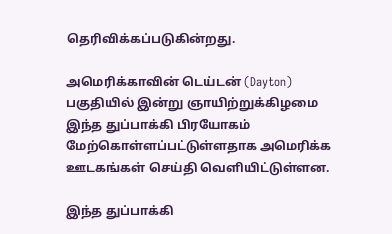தெரிவிக்கப்படுகின்றது.

அமெரிக்காவின் டெய்டன் (Dayton) பகுதியில் இன்று ஞாயிற்றுக்கிழமை இந்த துப்பாக்கி பிரயோகம் மேற்கொள்ளப்பட்டுள்ளதாக அமெரிக்க ஊடகங்கள் செய்தி வெளியிட்டுள்ளன.

இந்த துப்பாக்கி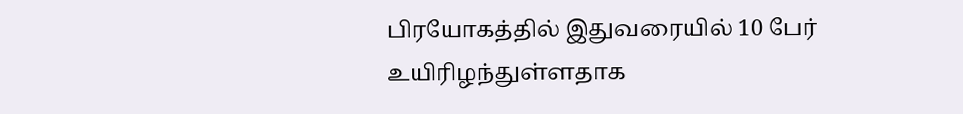பிரயோகத்தில் இதுவரையில் 10 பேர் உயிரிழந்துள்ளதாக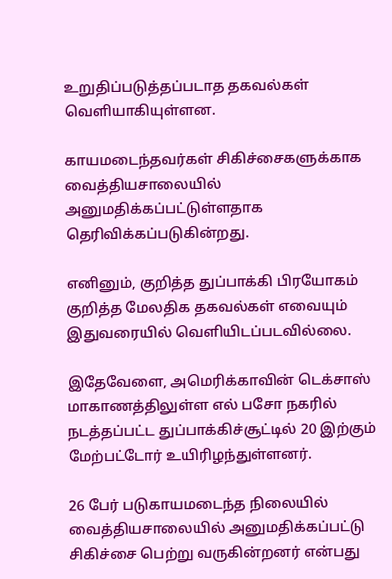உறுதிப்படுத்தப்படாத தகவல்கள் வெளியாகியுள்ளன.

காயமடைந்தவர்கள் சிகிச்சைகளுக்காக வைத்தியசாலையில் அனுமதிக்கப்பட்டுள்ளதாக தெரிவிக்கப்படுகின்றது.

எனினும், குறித்த துப்பாக்கி பிரயோகம் குறித்த மேலதிக தகவல்கள் எவையும் இதுவரையில் வெளியிடப்படவில்லை.

இதேவேளை, அமெரிக்காவின் டெக்சாஸ் மாகாணத்திலுள்ள எல் பசோ நகரில் நடத்தப்பட்ட துப்பாக்கிச்சூட்டில் 20 இற்கும் மேற்பட்டோர் உயிரிழந்துள்ளனர்.

26 பேர் படுகாயமடைந்த நிலையில் வைத்தியசாலையில் அனுமதிக்கப்பட்டு சிகிச்சை பெற்று வருகின்றனர் என்பது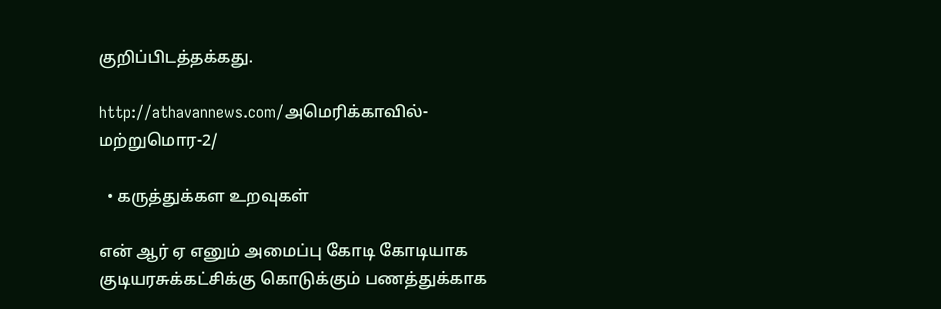குறிப்பிடத்தக்கது.

http://athavannews.com/அமெரிக்காவில்-மற்றுமொர-2/

  • கருத்துக்கள உறவுகள்

என் ஆர் ஏ எனும் அமைப்பு கோடி கோடியாக குடியரசுக்கட்சிக்கு கொடுக்கும் பணத்துக்காக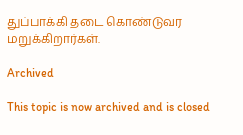துப்பாக்கி தடை கொண்டுவர மறுக்கிறார்கள்.

Archived

This topic is now archived and is closed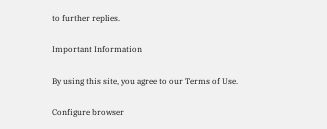to further replies.

Important Information

By using this site, you agree to our Terms of Use.

Configure browser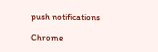push notifications

Chrome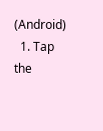(Android)
  1. Tap the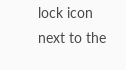lock icon next to the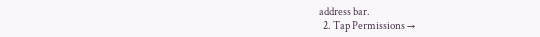address bar.
  2. Tap Permissions →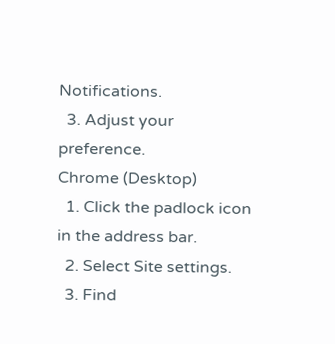Notifications.
  3. Adjust your preference.
Chrome (Desktop)
  1. Click the padlock icon in the address bar.
  2. Select Site settings.
  3. Find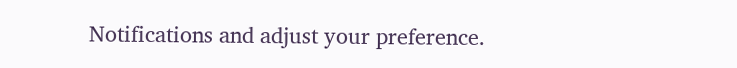Notifications and adjust your preference.